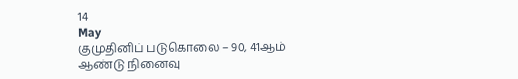14
May
குமுதினிப் படுகொலை – 90, 41ஆம் ஆண்டு நினைவு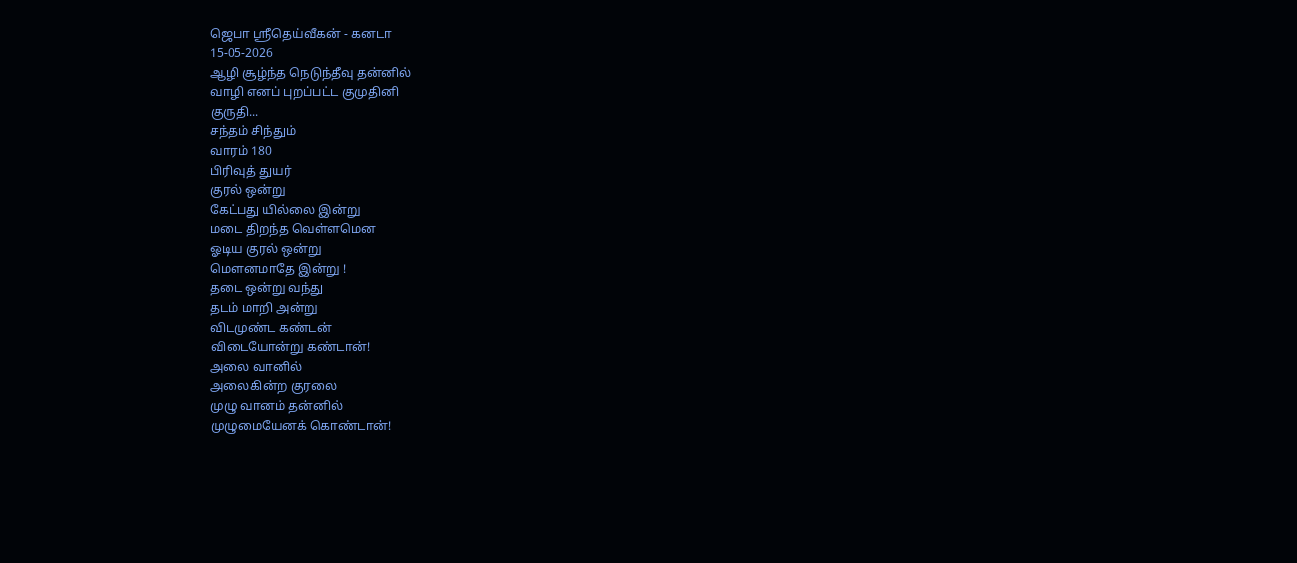ஜெபா ஸ்ரீதெய்வீகன் - கனடா
15-05-2026
ஆழி சூழ்ந்த நெடுந்தீவு தன்னில்
வாழி எனப் புறப்பட்ட குமுதினி
குருதி...
சந்தம் சிந்தும்
வாரம் 180
பிரிவுத் துயர்
குரல் ஒன்று
கேட்பது யில்லை இன்று
மடை திறந்த வெள்ளமென
ஓடிய குரல் ஒன்று
மௌனமாதே இன்று !
தடை ஒன்று வந்து
தடம் மாறி அன்று
விடமுண்ட கண்டன்
விடையோன்று கண்டான்!
அலை வானில்
அலைகின்ற குரலை
முழு வானம் தன்னில்
முழுமையேனக் கொண்டான்!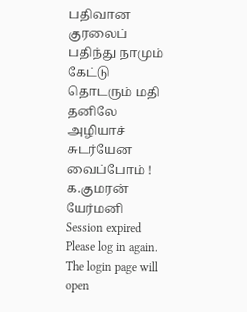பதிவான குரலைப்
பதிந்து நாமும் கேட்டு
தொடரும் மதி தனிலே
அழியாச் சுடர்யேன வைப்போம் !
க.குமரன்
யேர்மனி
Session expired
Please log in again. The login page will open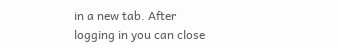in a new tab. After logging in you can close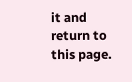it and return to this page.